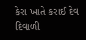કેરા ખાતે કરાઈ દેવ દિવાળી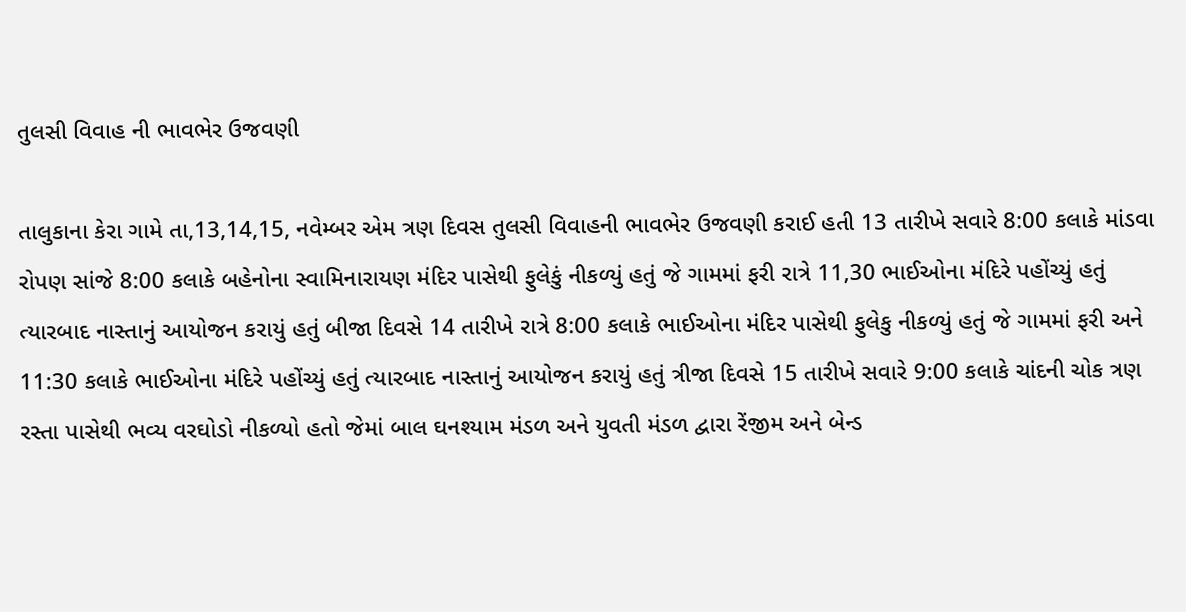તુલસી વિવાહ ની ભાવભેર ઉજવણી

તાલુકાના કેરા ગામે તા,13,14,15, નવેમ્બર એમ ત્રણ દિવસ તુલસી વિવાહની ભાવભેર ઉજવણી કરાઈ હતી 13 તારીખે સવારે 8:00 કલાકે માંડવા રોપણ સાંજે 8:00 કલાકે બહેનોના સ્વામિનારાયણ મંદિર પાસેથી ફુલેકું નીકળ્યું હતું જે ગામમાં ફરી રાત્રે 11,30 ભાઈઓના મંદિરે પહોંચ્યું હતું ત્યારબાદ નાસ્તાનું આયોજન કરાયું હતું બીજા દિવસે 14 તારીખે રાત્રે 8:00 કલાકે ભાઈઓના મંદિર પાસેથી ફુલેકુ નીકળ્યું હતું જે ગામમાં ફરી અને 11:30 કલાકે ભાઈઓના મંદિરે પહોંચ્યું હતું ત્યારબાદ નાસ્તાનું આયોજન કરાયું હતું ત્રીજા દિવસે 15 તારીખે સવારે 9:00 કલાકે ચાંદની ચોક ત્રણ રસ્તા પાસેથી ભવ્ય વરઘોડો નીકળ્યો હતો જેમાં બાલ ઘનશ્યામ મંડળ અને યુવતી મંડળ દ્વારા રેંજીમ અને બેન્ડ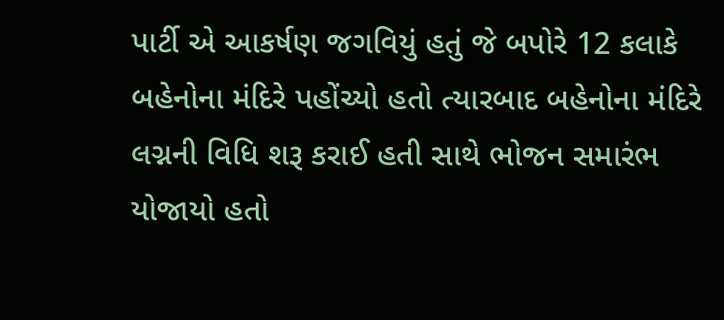પાર્ટી એ આકર્ષણ જગવિયું હતું જે બપોરે 12 કલાકે બહેનોના મંદિરે પહોંચ્યો હતો ત્યારબાદ બહેનોના મંદિરે લગ્નની વિધિ શરૂ કરાઈ હતી સાથે ભોજન સમારંભ યોજાયો હતો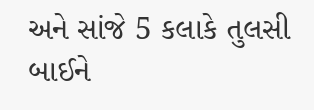અને સાંજે 5 કલાકે તુલસી બાઈને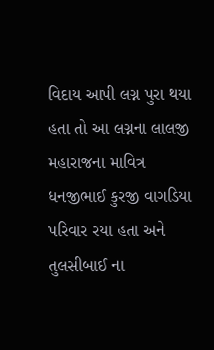વિદાય આપી લગ્ન પુરા થયા હતા તો આ લગ્નના લાલજી મહારાજના માવિત્ર ધનજીભાઈ કુરજી વાગડિયા પરિવાર રયા હતા અને તુલસીબાઈ ના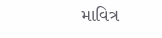માવિત્ર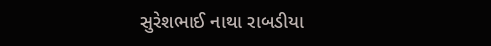સુરેશભાઈ નાથા રાબડીયા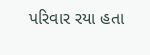પરિવાર રયા હતા